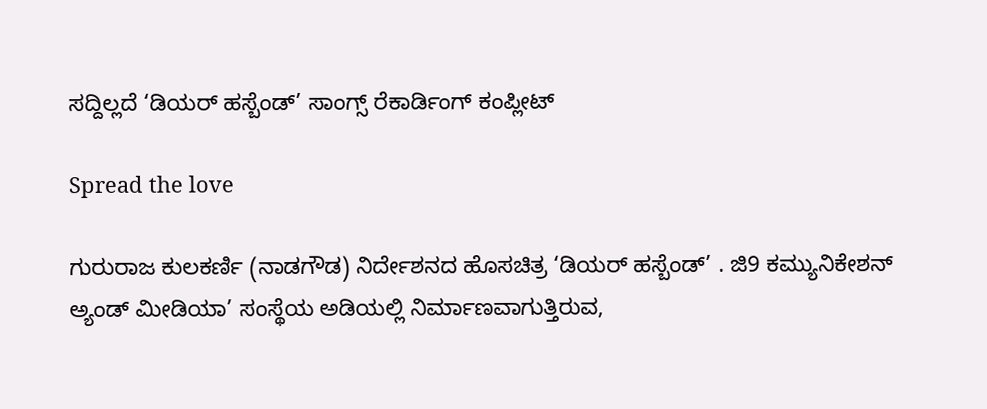ಸದ್ದಿಲ್ಲದೆ ‘ಡಿಯರ್ ಹಸ್ಬೆಂಡ್’ ಸಾಂಗ್ಸ್ ರೆಕಾರ್ಡಿಂಗ್ ಕಂಪ್ಲೀಟ್

Spread the love

ಗುರುರಾಜ ಕುಲಕರ್ಣಿ (ನಾಡಗೌಡ) ನಿರ್ದೇಶನದ ಹೊಸಚಿತ್ರ ‘ಡಿಯರ್ ಹಸ್ಬೆಂಡ್’ . ಜಿ9 ಕಮ್ಯುನಿಕೇಶನ್ ಅ್ಯಂಡ್ ಮೀಡಿಯಾ’ ಸಂಸ್ಥೆಯ ಅಡಿಯಲ್ಲಿ ನಿರ್ಮಾಣವಾಗುತ್ತಿರುವ,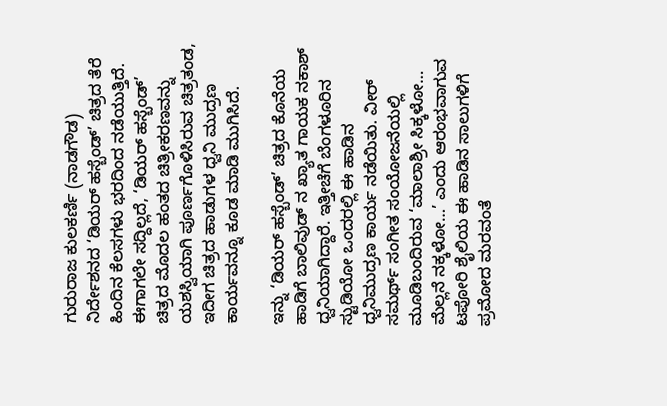ಗುರುರಾಜ ಕುಲಕರ್ಣಿ (ನಾಡಗೌಡ) ನಿರ್ದೇಶನದ ‘ಡಿಯರ್ ಹಸ್ಬೆಂಡ್’ ಚಿತ್ರದ ತೆರೆ ಹಿಂದಿನ ಕೆಲಸಗಳು ಭರದಿಂದ ನಡೆಯುತ್ತಿದೆ. ಈಗಾಗಲೇ ಸದ್ದಿಲ್ಲದೆ, ‘ಡಿಯರ್ ಹಸ್ಬೆಂಡ್’ ಚಿತ್ರದ ಮೊದಲ ಹಂತದ ಚಿತ್ರೀಕರಣವನ್ನು ಯಶಸ್ವಿಯಾಗಿ ಪೂರ್ಣಗೊಳಿಸಿರುವ ಚಿತ್ರತಂಡ, ಇದೀಗ ಚಿತ್ರದ ಹಾಡುಗಳ ಧ್ವನಿ ಮುದ್ರಣ ಕಾರ್ಯವನ್ನೂ ಕೂಡ ಮಾಡಿ ಮುಗಿಸಿದೆ.

ಇನ್ನು ‘ಡಿಯರ್ ಹಸ್ಬೆಂಡ್’ ಚಿತ್ರದ ಕೊನೆಯ ಹಾಡಿಗೆ ಬಾಲಿವುಡ್ ನ ಖ್ಯಾತ ಗಾಯಕ ನಕಾಶ್ ಧ್ವನಿಯಾಗಿದ್ದಾರೆ. ಇತ್ತೀಚೆಗೆ ಬೆಂಗಳೂರಿನ ಸ್ಟುಡಿಯೋ ಒಂದರಲ್ಲಿ ಈ ಹಾಡಿನ ಧ್ವನಿಮುದ್ರಣ ಕಾರ್ಯ ನಡೆಯಿತು. ವೀರ್ ಸಮರ್ಥ್ ಸಂಗೀತ ಸಂಯೋಜನೆಯಲ್ಲಿ ಮೂಡಿಬಂದಿರುವ ‘ಮಾಲಾಶ್ರೀ ಸಿಕ್ಕಳೋ… ಮೆಲ್ಲನೆ ನಕ್ಕಳೋ…’ ಎಂದು ಆರಂಭವಾಗುವ ಟಪೋರಿ ಶೈಲಿಯ ಈ ಹಾಡಿನ ಸಾಲುಗಳಿಗೆ ಪ್ರಮೋದ ಮರವಂತೆ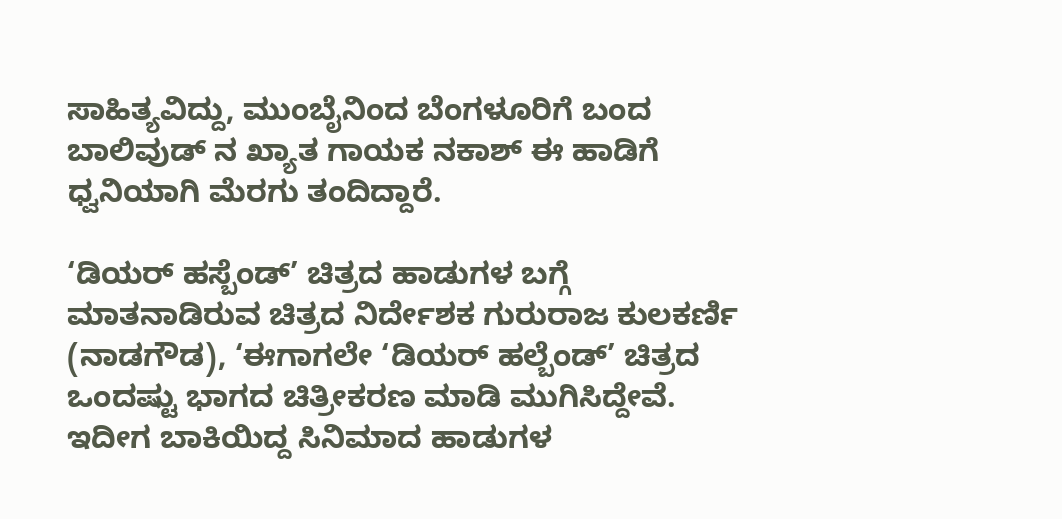ಸಾಹಿತ್ಯವಿದ್ದು, ಮುಂಬೈನಿಂದ ಬೆಂಗಳೂರಿಗೆ ಬಂದ ಬಾಲಿವುಡ್ ನ ಖ್ಯಾತ ಗಾಯಕ ನಕಾಶ್ ಈ ಹಾಡಿಗೆ ಧ್ವನಿಯಾಗಿ ಮೆರಗು ತಂದಿದ್ದಾರೆ.

‘ಡಿಯರ್ ಹಸ್ಬೆಂಡ್’ ಚಿತ್ರದ ಹಾಡುಗಳ ಬಗ್ಗೆ ಮಾತನಾಡಿರುವ ಚಿತ್ರದ ನಿರ್ದೇಶಕ ಗುರುರಾಜ ಕುಲಕರ್ಣಿ (ನಾಡಗೌಡ), ‘ಈಗಾಗಲೇ ‘ಡಿಯರ್ ಹಲ್ಬೆಂಡ್’ ಚಿತ್ರದ ಒಂದಷ್ಟು ಭಾಗದ ಚಿತ್ರೀಕರಣ ಮಾಡಿ ಮುಗಿಸಿದ್ದೇವೆ. ಇದೀಗ ಬಾಕಿಯಿದ್ದ ಸಿನಿಮಾದ ಹಾಡುಗಳ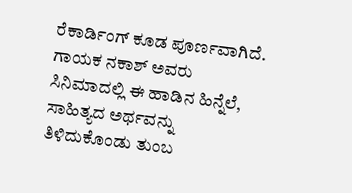ರೆಕಾರ್ಡಿಂಗ್ ಕೂಡ ಪೂರ್ಣವಾಗಿದೆ. ಗಾಯಕ ನಕಾಶ್ ಅವರು ಸಿನಿಮಾದಲ್ಲಿ ಈ ಹಾಡಿನ ಹಿನ್ನೆಲೆ, ಸಾಹಿತ್ಯದ ಅರ್ಥವನ್ನು ತಿಳಿದುಕೊಂಡು ತುಂಬ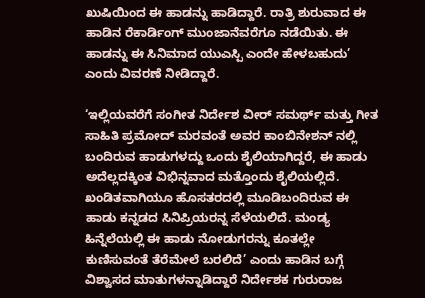ಖುಷಿಯಿಂದ ಈ ಹಾಡನ್ನು ಹಾಡಿದ್ದಾರೆ. ರಾತ್ರಿ ಶುರುವಾದ ಈ ಹಾಡಿನ ರೆಕಾರ್ಡಿಂಗ್ ಮುಂಜಾನೆವರೆಗೂ ನಡೆಯಿತು. ಈ ಹಾಡನ್ನು ಈ ಸಿನಿಮಾದ ಯುಎಸ್ಪಿ ಎಂದೇ ಹೇಳಬಹುದು’ ಎಂದು ವಿವರಣೆ ನೀಡಿದ್ದಾರೆ.

‘ಇಲ್ಲಿಯವರೆಗೆ ಸಂಗೀತ ನಿರ್ದೇಶ ವೀರ್ ಸಮರ್ಥ್ ಮತ್ತು ಗೀತ ಸಾಹಿತಿ ಪ್ರಮೋದ್ ಮರವಂತೆ ಅವರ ಕಾಂಬಿನೇಶನ್ ನಲ್ಲಿ ಬಂದಿರುವ ಹಾಡುಗಳದ್ದು ಒಂದು ಶೈಲಿಯಾಗಿದ್ದರೆ, ಈ ಹಾಡು ಅದೆಲ್ಲದಕ್ಕಿಂತ ವಿಭಿನ್ನವಾದ ಮತ್ತೊಂದು ಶೈಲಿಯಲ್ಲಿದೆ. ಖಂಡಿತವಾಗಿಯೂ ಹೊಸತರದಲ್ಲಿ ಮೂಡಿಬಂದಿರುವ ಈ ಹಾಡು ಕನ್ನಡದ ಸಿನಿಪ್ರಿಯರನ್ನ ಸೆಳೆಯಲಿದೆ. ಮಂಡ್ಯ ಹಿನ್ನೆಲೆಯಲ್ಲಿ ಈ ಹಾಡು ನೋಡುಗರನ್ನು ಕೂತಲ್ಲೇ ಕುಣಿಸುವಂತೆ ತೆರೆಮೇಲೆ ಬರಲಿದೆ’ ಎಂದು ಹಾಡಿನ ಬಗ್ಗೆ ವಿಶ್ವಾಸದ ಮಾತುಗಳನ್ನಾಡಿದ್ದಾರೆ ನಿರ್ದೇಶಕ ಗುರುರಾಜ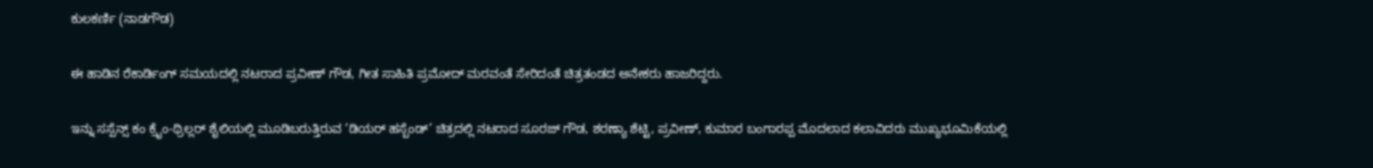ಕುಲಕರ್ಣಿ (ನಾಡಗೌಡ)

ಈ ಹಾಡಿನ ರೆಕಾರ್ಡಿಂಗ್ ಸಮಯದಲ್ಲಿ ನಟರಾದ ಪ್ರವೀಣ್ ಗೌಡ, ಗೀತ ಸಾಹಿತಿ ಪ್ರಮೋದ್ ಮರವಂತೆ ಸೇರಿದಂತೆ ಚಿತ್ರತಂಡದ ಅನೇಕರು ಹಾಜರಿದ್ದರು.

ಇನ್ನು ಸಸ್ಪೆನ್ಸ್ ಕಂ ಕ್ರೈಂ-ಥ್ರಿಲ್ಲರ್ ಶೈಲಿಯಲ್ಲಿ ಮೂಡಿಬರುತ್ತಿರುವ ‘ಡಿಯರ್ ಹಸ್ಬೆಂಡ್’ ಚಿತ್ರದಲ್ಲಿ ನಟರಾದ ಸೂರಜ್ ಗೌಡ, ಶರಣ್ಯಾ ಶೆಟ್ಟಿ, ಪ್ರವೀಣ್, ಕುಮಾರ ಬಂಗಾರಪ್ಪ ಮೊದಲಾದ ಕಲಾವಿದರು ಮುಖ್ಯಭೂಮಿಕೆಯಲ್ಲಿ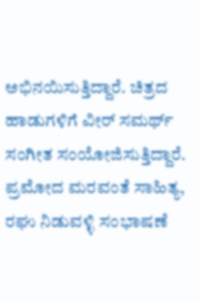ಅಭಿನಯಿಸುತ್ತಿದ್ದಾರೆ. ಚಿತ್ರದ ಹಾಡುಗಳಿಗೆ ವೀರ್ ಸಮರ್ಥ್ ಸಂಗೀತ ಸಂಯೋಜಿಸುತ್ತಿದ್ದಾರೆ. ಪ್ರಮೋದ ಮರವಂತೆ ಸಾಹಿತ್ಯ, ರಘು ನಿಡುವಳ್ಳಿ ಸಂಭಾಷಣೆ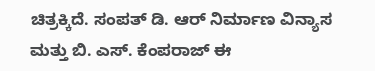ಚಿತ್ರಕ್ಕಿದೆ. ಸಂಪತ್ ಡಿ. ಆರ್ ನಿರ್ಮಾಣ ವಿನ್ಯಾಸ ಮತ್ತು ಬಿ. ಎಸ್. ಕೆಂಪರಾಜ್ ಈ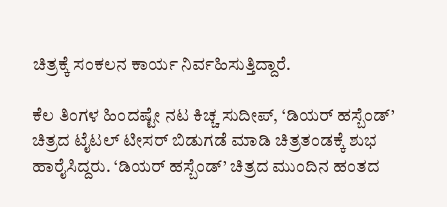ಚಿತ್ರಕ್ಕೆ ಸಂಕಲನ ಕಾರ್ಯ ನಿರ್ವಹಿಸುತ್ತಿದ್ದಾರೆ.

ಕೆಲ ತಿಂಗಳ ಹಿಂದಷ್ಟೇ ನಟ ಕಿಚ್ಚ ಸುದೀಪ್, ‘ಡಿಯರ್ ಹಸ್ಬೆಂಡ್’ ಚಿತ್ರದ ಟೈಟಲ್ ಟೀಸರ್ ಬಿಡುಗಡೆ ಮಾಡಿ ಚಿತ್ರತಂಡಕ್ಕೆ ಶುಭ ಹಾರೈಸಿದ್ದರು. ‘ಡಿಯರ್ ಹಸ್ಬೆಂಡ್’ ಚಿತ್ರದ ಮುಂದಿನ ಹಂತದ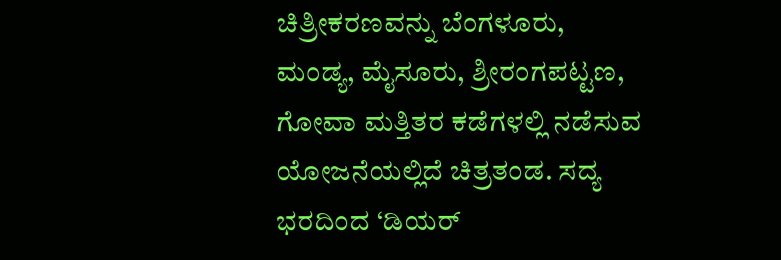ಚಿತ್ರೀಕರಣವನ್ನು ಬೆಂಗಳೂರು, ಮಂಡ್ಯ, ಮೈಸೂರು, ಶ್ರೀರಂಗಪಟ್ಟಣ, ಗೋವಾ ಮತ್ತಿತರ ಕಡೆಗಳಲ್ಲಿ ನಡೆಸುವ ಯೋಜನೆಯಲ್ಲಿದೆ ಚಿತ್ರತಂಡ. ಸದ್ಯ ಭರದಿಂದ ‘ಡಿಯರ್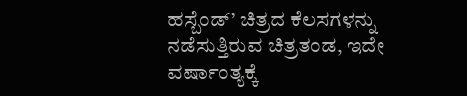ಹಸ್ಬೆಂಡ್’ ಚಿತ್ರದ ಕೆಲಸಗಳನ್ನು ನಡೆಸುತ್ತಿರುವ ಚಿತ್ರತಂಡ, ಇದೇ ವರ್ಷಾಂತ್ಯಕ್ಕೆ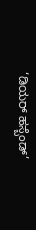‘ಡಿಯರ್ ಹಸ್ಬೆಂಡ್’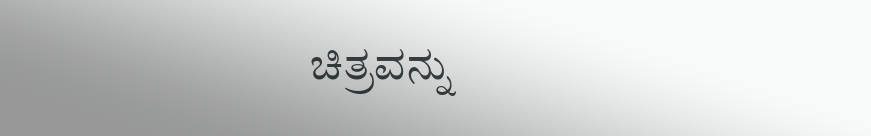ಚಿತ್ರವನ್ನು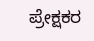ಪ್ರೇಕ್ಷಕರ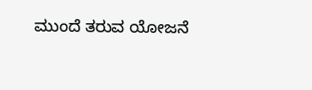ಮುಂದೆ ತರುವ ಯೋಜನೆ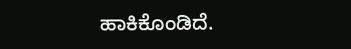ಹಾಕಿಕೊಂಡಿದೆ.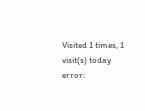Visited 1 times, 1 visit(s) today
error: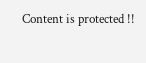Content is protected !!